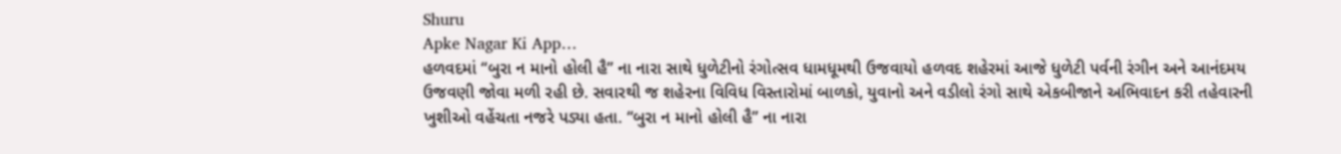Shuru
Apke Nagar Ki App…
હળવદમાં “બુરા ન માનો હોલી હૈ” ના નારા સાથે ધુળેટીનો રંગોત્સવ ધામધૂમથી ઉજવાયો હળવદ શહેરમાં આજે ધુળેટી પર્વની રંગીન અને આનંદમય ઉજવણી જોવા મળી રહી છે. સવારથી જ શહેરના વિવિધ વિસ્તારોમાં બાળકો, યુવાનો અને વડીલો રંગો સાથે એકબીજાને અભિવાદન કરી તહેવારની ખુશીઓ વહેંચતા નજરે પડ્યા હતા. “બુરા ન માનો હોલી હૈ” ના નારા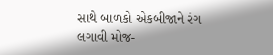સાથે બાળકો એકબીજાને રંગ લગાવી મોજ-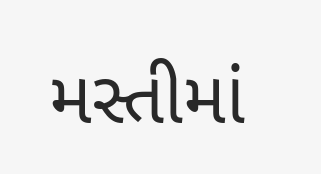મસ્તીમાં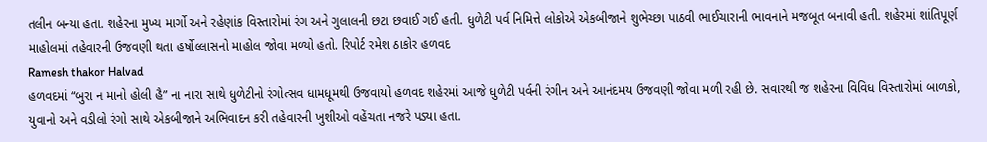તલીન બન્યા હતા. શહેરના મુખ્ય માર્ગો અને રહેણાંક વિસ્તારોમાં રંગ અને ગુલાલની છટા છવાઈ ગઈ હતી. ધુળેટી પર્વ નિમિત્તે લોકોએ એકબીજાને શુભેચ્છા પાઠવી ભાઈચારાની ભાવનાને મજબૂત બનાવી હતી. શહેરમાં શાંતિપૂર્ણ માહોલમાં તહેવારની ઉજવણી થતા હર્ષોલ્લાસનો માહોલ જોવા મળ્યો હતો. રિપોર્ટ રમેશ ઠાકોર હળવદ
Ramesh thakor Halvad
હળવદમાં “બુરા ન માનો હોલી હૈ” ના નારા સાથે ધુળેટીનો રંગોત્સવ ધામધૂમથી ઉજવાયો હળવદ શહેરમાં આજે ધુળેટી પર્વની રંગીન અને આનંદમય ઉજવણી જોવા મળી રહી છે. સવારથી જ શહેરના વિવિધ વિસ્તારોમાં બાળકો, યુવાનો અને વડીલો રંગો સાથે એકબીજાને અભિવાદન કરી તહેવારની ખુશીઓ વહેંચતા નજરે પડ્યા હતા.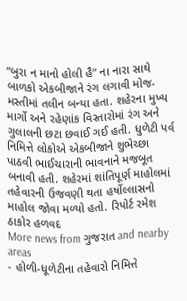“બુરા ન માનો હોલી હૈ” ના નારા સાથે બાળકો એકબીજાને રંગ લગાવી મોજ-મસ્તીમાં તલીન બન્યા હતા. શહેરના મુખ્ય માર્ગો અને રહેણાંક વિસ્તારોમાં રંગ અને ગુલાલની છટા છવાઈ ગઈ હતી. ધુળેટી પર્વ નિમિત્તે લોકોએ એકબીજાને શુભેચ્છા પાઠવી ભાઈચારાની ભાવનાને મજબૂત બનાવી હતી. શહેરમાં શાંતિપૂર્ણ માહોલમાં તહેવારની ઉજવણી થતા હર્ષોલ્લાસનો માહોલ જોવા મળ્યો હતો. રિપોર્ટ રમેશ ઠાકોર હળવદ
More news from ગુજરાત and nearby areas
- હોળી-ધૂળેટીના તહેવારો નિમિત્તે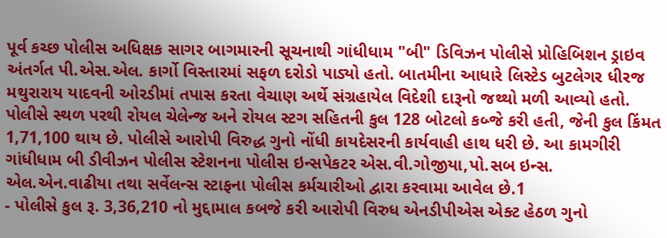પૂર્વ કચ્છ પોલીસ અધિક્ષક સાગર બાગમારની સૂચનાથી ગાંધીધામ "બી" ડિવિઝન પોલીસે પ્રોહિબિશન ડ્રાઇવ અંતર્ગત પી.એસ.એલ. કાર્ગો વિસ્તારમાં સફળ દરોડો પાડ્યો હતો. બાતમીના આધારે લિસ્ટેડ બુટલેગર ધીરજ મથુરારાય યાદવની ઓરડીમાં તપાસ કરતા વેચાણ અર્થે સંગ્રહાયેલ વિદેશી દારૂનો જથ્થો મળી આવ્યો હતો. પોલીસે સ્થળ પરથી રોયલ ચેલેન્જ અને રોયલ સ્ટગ સહિતની કુલ 128 બોટલો કબ્જે કરી હતી, જેની કુલ કિંમત 1,71,100 થાય છે. પોલીસે આરોપી વિરુદ્ધ ગુનો નોંધી કાયદેસરની કાર્યવાહી હાથ ધરી છે. આ કામગીરી ગાંધીધામ બી ડીવીઝન પોલીસ સ્ટેશનના પોલીસ ઇન્સપેકટર એસ.વી.ગોજીયા,પો.સબ ઇન્સ. એલ.એન.વાઢીયા તથા સર્વેલન્સ સ્ટાફના પોલીસ કર્મચારીઓ દ્વારા કરવામા આવેલ છે.1
- પોલીસે કુલ રૂ. 3,36,210 નો મુદ્દામાલ કબજે કરી આરોપી વિરુધ એનડીપીએસ એક્ટ હેઠળ ગુનો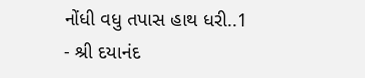નોંધી વધુ તપાસ હાથ ધરી..1
- શ્રી દયાનંદ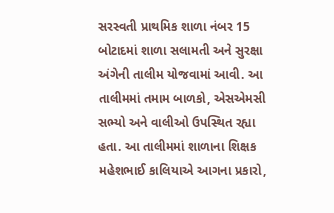સરસ્વતી પ્રાથમિક શાળા નંબર 15 બોટાદમાં શાળા સલામતી અને સુરક્ષા અંગેની તાલીમ યોજવામાં આવી. આ તાલીમમાં તમામ બાળકો, એસએમસી સભ્યો અને વાલીઓ ઉપસ્થિત રહ્યા હતા. આ તાલીમમાં શાળાના શિક્ષક મહેશભાઈ કાલિયાએ આગના પ્રકારો,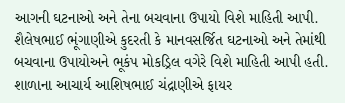આગની ઘટનાઓ અને તેના બચવાના ઉપાયો વિશે માહિતી આપી. શૈલેષભાઈ ભૂંગાણીએ કુદરતી કે માનવસર્જિત ઘટનાઓ અને તેમાંથી બચવાના ઉપાયોઅને ભૂકંપ મોકડ્રિલ વગેરે વિશે માહિતી આપી હતી. શાળાના આચાર્ય આશિષભાઈ ચંદ્રાણીએ ફાયર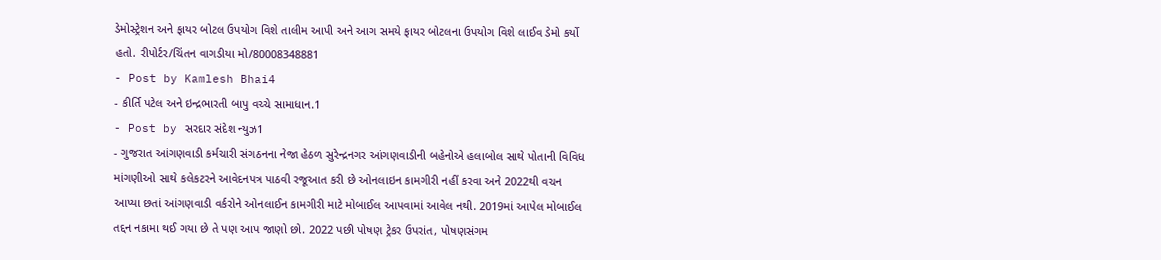ડેમોસ્ટ્રેશન અને ફાયર બોટલ ઉપયોગ વિશે તાલીમ આપી અને આગ સમયે ફાયર બોટલના ઉપયોગ વિશે લાઈવ ડેમો કર્યો હતો. રીપોર્ટર/ચિંતન વાગડીયા મો/80008348881
- Post by Kamlesh Bhai4
- કીર્તિ પટેલ અને ઇન્દ્રભારતી બાપુ વચ્ચે સામાધાન.1
- Post by સરદાર સંદેશ ન્યુઝ1
- ગુજરાત આંગણવાડી કર્મચારી સંગઠનના નેજા હેઠળ સુરેન્દ્રનગર આંગણવાડીની બહેનોએ હલાબોલ સાથે પોતાની વિવિધ માંગણીઓ સાથે કલેકટરને આવેદનપત્ર પાઠવી રજૂઆત કરી છે ઓનલાઇન કામગીરી નહીં કરવા અને 2022થી વચન આપ્યા છતાં આંગણવાડી વર્કરોને ઓનલાઈન કામગીરી માટે મોબાઈલ આપવામાં આવેલ નથી. 2019માં આપેલ મોબાઈલ તદ્દન નકામા થઈ ગયા છે તે પણ આપ જાણો છો. 2022 પછી પોષણ ટ્રેકર ઉપરાંત, પોષણસંગમ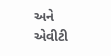અને એવીટી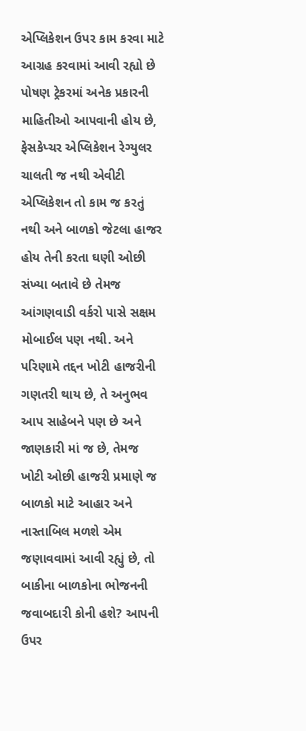એપ્લિકેશન ઉપર કામ કરવા માટે આગ્રહ કરવામાં આવી રહ્યો છે પોષણ ટ્રેકરમાં અનેક પ્રકારની માહિતીઓ આપવાની હોય છે, ફેસકેપ્ચર એપ્લિકેશન રેગ્યુલર ચાલતી જ નથી એવીટી એપ્લિકેશન તો કામ જ કરતું નથી અને બાળકો જેટલા હાજર હોય તેની કરતા ઘણી ઓછી સંખ્યા બતાવે છે તેમજ આંગણવાડી વર્કરો પાસે સક્ષમ મોબાઈલ પણ નથી. અને પરિણામે તદ્દન ખોટી હાજરીની ગણતરી થાય છે, તે અનુભવ આપ સાહેબને પણ છે અને જાણકારી માં જ છે, તેમજ ખોટી ઓછી હાજરી પ્રમાણે જ બાળકો માટે આહાર અને નાસ્તાબિલ મળશે એમ જણાવવામાં આવી રહ્યું છે, તો બાકીના બાળકોના ભોજનની જવાબદારી કોની હશે? આપની ઉપર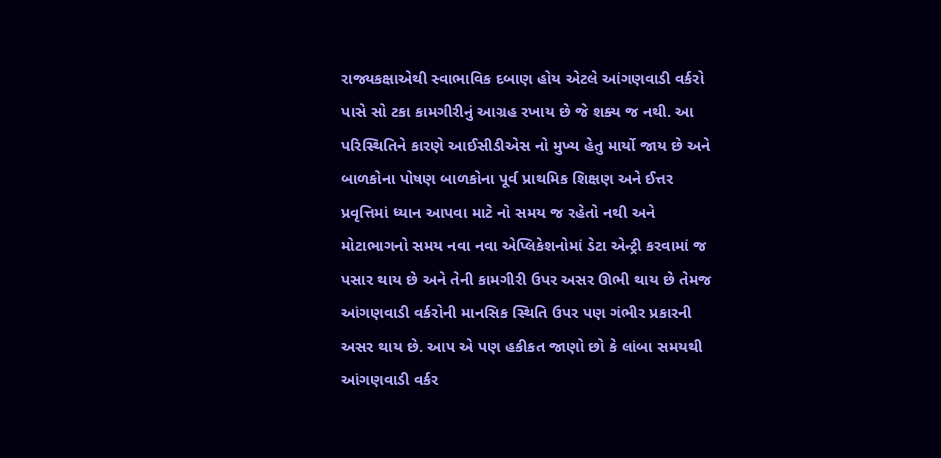રાજ્યકક્ષાએથી સ્વાભાવિક દબાણ હોય એટલે આંગણવાડી વર્કરો પાસે સો ટકા કામગીરીનું આગ્રહ રખાય છે જે શક્ય જ નથી. આ પરિસ્થિતિને કારણે આઈસીડીએસ નો મુખ્ય હેતુ માર્યો જાય છે અને બાળકોના પોષણ બાળકોના પૂર્વ પ્રાથમિક શિક્ષણ અને ઈત્તર પ્રવૃત્તિમાં ધ્યાન આપવા માટે નો સમય જ રહેતો નથી અને મોટાભાગનો સમય નવા નવા એપ્લિકેશનોમાં ડેટા એન્ટ્રી કરવામાં જ પસાર થાય છે અને તેની કામગીરી ઉપર અસર ઊભી થાય છે તેમજ આંગણવાડી વર્કરોની માનસિક સ્થિતિ ઉપર પણ ગંભીર પ્રકારની અસર થાય છે. આપ એ પણ હકીકત જાણો છો કે લાંબા સમયથી આંગણવાડી વર્કર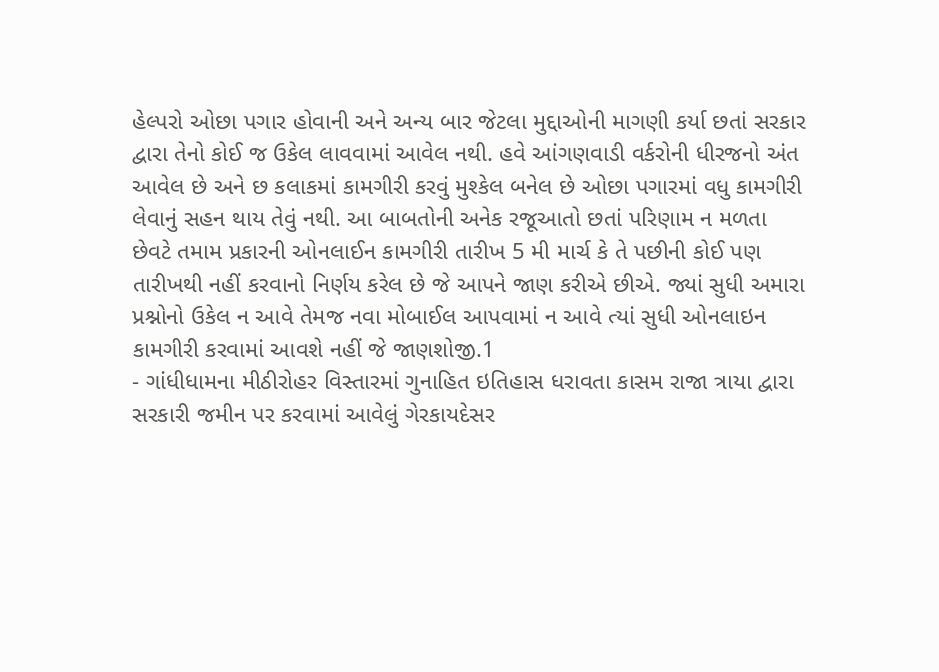હેલ્પરો ઓછા પગાર હોવાની અને અન્ય બાર જેટલા મુદ્દાઓની માગણી કર્યા છતાં સરકાર દ્વારા તેનો કોઈ જ ઉકેલ લાવવામાં આવેલ નથી. હવે આંગણવાડી વર્કરોની ધીરજનો અંત આવેલ છે અને છ કલાકમાં કામગીરી કરવું મુશ્કેલ બનેલ છે ઓછા પગારમાં વધુ કામગીરી લેવાનું સહન થાય તેવું નથી. આ બાબતોની અનેક રજૂઆતો છતાં પરિણામ ન મળતા છેવટે તમામ પ્રકારની ઓનલાઈન કામગીરી તારીખ 5 મી માર્ચ કે તે પછીની કોઈ પણ તારીખથી નહીં કરવાનો નિર્ણય કરેલ છે જે આપને જાણ કરીએ છીએ. જ્યાં સુધી અમારા પ્રશ્નોનો ઉકેલ ન આવે તેમજ નવા મોબાઈલ આપવામાં ન આવે ત્યાં સુધી ઓનલાઇન કામગીરી કરવામાં આવશે નહીં જે જાણશોજી.1
- ગાંધીધામના મીઠીરોહર વિસ્તારમાં ગુનાહિત ઇતિહાસ ધરાવતા કાસમ રાજા ત્રાયા દ્વારા સરકારી જમીન પર કરવામાં આવેલું ગેરકાયદેસર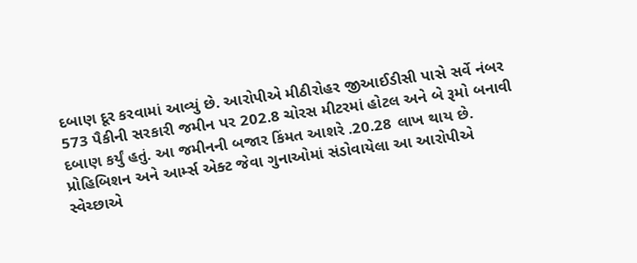દબાણ દૂર કરવામાં આવ્યું છે. આરોપીએ મીઠીરોહર જીઆઈડીસી પાસે સર્વે નંબર 573 પૈકીની સરકારી જમીન પર 202.8 ચોરસ મીટરમાં હોટલ અને બે રૂમો બનાવી દબાણ કર્યું હતું. આ જમીનની બજાર કિંમત આશરે .20.28 લાખ થાય છે. પ્રોહિબિશન અને આર્મ્સ એક્ટ જેવા ગુનાઓમાં સંડોવાયેલા આ આરોપીએ સ્વેચ્છાએ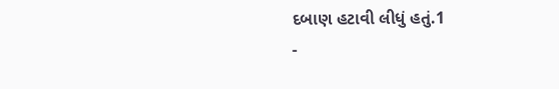દબાણ હટાવી લીધું હતું.1
-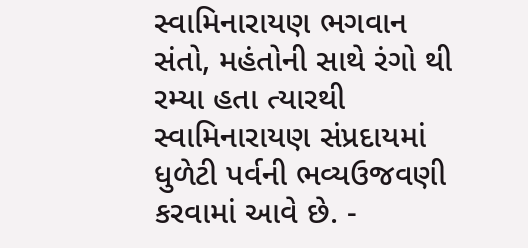સ્વામિનારાયણ ભગવાન સંતો, મહંતોની સાથે રંગો થી રમ્યા હતા ત્યારથી સ્વામિનારાયણ સંપ્રદાયમાં ધુળેટી પર્વની ભવ્યઉજવણી કરવામાં આવે છે. -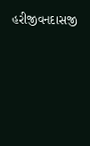હરીજીવનદાસજી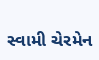સ્વામી ચેરમેન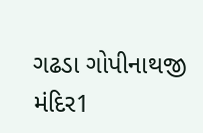ગઢડા ગોપીનાથજી મંદિર1